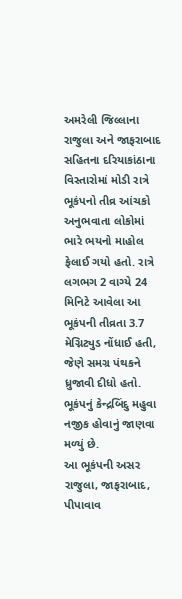અમરેલી જિલ્લાના રાજુલા અને જાફરાબાદ સહિતના દરિયાકાંઠાના વિસ્તારોમાં મોડી રાત્રે ભૂકંપનો તીવ્ર આંચકો અનુભવાતા લોકોમાં ભારે ભયનો માહોલ ફેલાઈ ગયો હતો. રાત્રે લગભગ 2 વાગ્યે 24 મિનિટે આવેલા આ ભૂકંપની તીવ્રતા 3.7 મેગ્નિટ્યુડ નોંધાઈ હતી, જેણે સમગ્ર પંથકને ધ્રુજાવી દીધો હતો. ભૂકંપનું કેન્દ્રબિંદુ મહુવા નજીક હોવાનું જાણવા મળ્યું છે.
આ ભૂકંપની અસર રાજુલા, જાફરાબાદ, પીપાવાવ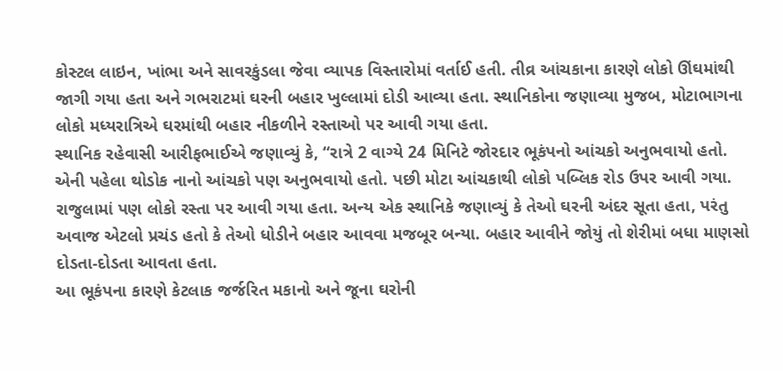કોસ્ટલ લાઇન, ખાંભા અને સાવરકુંડલા જેવા વ્યાપક વિસ્તારોમાં વર્તાઈ હતી. તીવ્ર આંચકાના કારણે લોકો ઊંઘમાંથી જાગી ગયા હતા અને ગભરાટમાં ઘરની બહાર ખુલ્લામાં દોડી આવ્યા હતા. સ્થાનિકોના જણાવ્યા મુજબ, મોટાભાગના લોકો મધ્યરાત્રિએ ઘરમાંથી બહાર નીકળીને રસ્તાઓ પર આવી ગયા હતા.
સ્થાનિક રહેવાસી આરીફભાઈએ જણાવ્યું કે, “રાત્રે 2 વાગ્યે 24 મિનિટે જોરદાર ભૂકંપનો આંચકો અનુભવાયો હતો. એની પહેલા થોડોક નાનો આંચકો પણ અનુભવાયો હતો. પછી મોટા આંચકાથી લોકો પબ્લિક રોડ ઉપર આવી ગયા. રાજુલામાં પણ લોકો રસ્તા પર આવી ગયા હતા. અન્ય એક સ્થાનિકે જણાવ્યું કે તેઓ ઘરની અંદર સૂતા હતા, પરંતુ અવાજ એટલો પ્રચંડ હતો કે તેઓ ધોડીને બહાર આવવા મજબૂર બન્યા. બહાર આવીને જોયું તો શેરીમાં બધા માણસો દોડતા-દોડતા આવતા હતા.
આ ભૂકંપના કારણે કેટલાક જર્જરિત મકાનો અને જૂના ઘરોની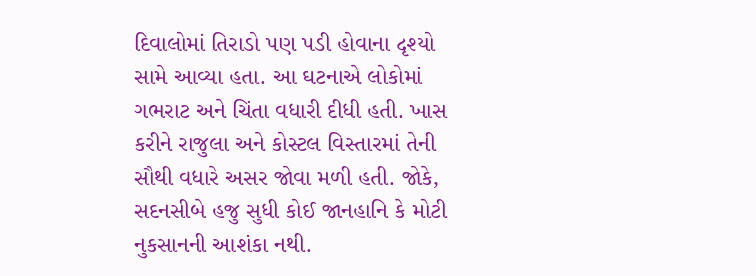દિવાલોમાં તિરાડો પણ પડી હોવાના દૃશ્યો સામે આવ્યા હતા. આ ઘટનાએ લોકોમાં ગભરાટ અને ચિંતા વધારી દીધી હતી. ખાસ કરીને રાજુલા અને કોસ્ટલ વિસ્તારમાં તેની સૌથી વધારે અસર જોવા મળી હતી. જોકે, સદનસીબે હજુ સુધી કોઈ જાનહાનિ કે મોટી નુકસાનની આશંકા નથી.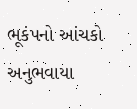ભૂકંપનો આંચકો અનુભવાયા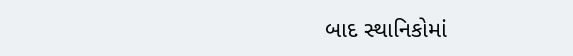બાદ સ્થાનિકોમાં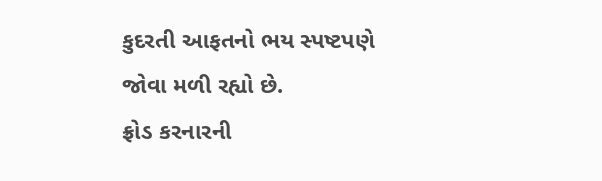કુદરતી આફતનો ભય સ્પષ્ટપણે જોવા મળી રહ્યો છે.
ફ્રોડ કરનારની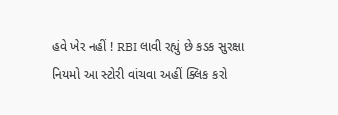હવે ખેર નહીં ! RBI લાવી રહ્યું છે કડક સુરક્ષા નિયમો આ સ્ટોરી વાંચવા અહીં ક્લિક કરો